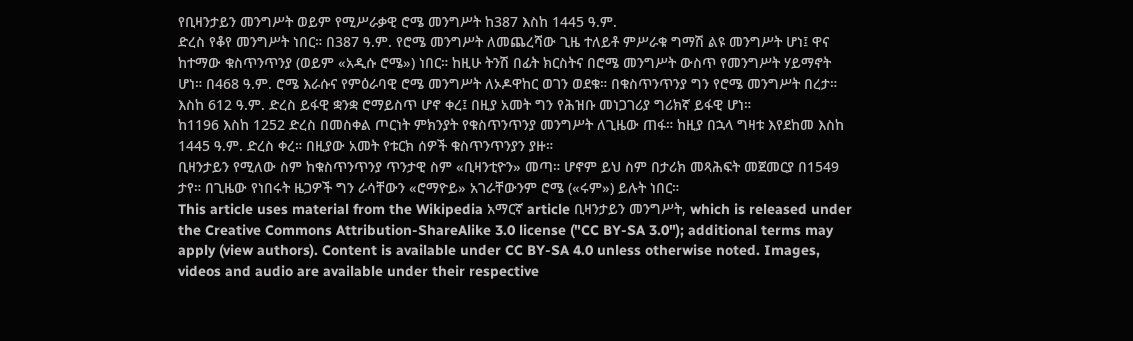የቢዛንታይን መንግሥት ወይም የሚሥራቃዊ ሮሜ መንግሥት ከ387 እስከ 1445 ዓ.ም.
ድረስ የቆየ መንግሥት ነበር። በ387 ዓ.ም. የሮሜ መንግሥት ለመጨረሻው ጊዜ ተለይቶ ምሥራቁ ግማሽ ልዩ መንግሥት ሆነ፤ ዋና ከተማው ቁስጥንጥንያ (ወይም «አዲሱ ሮሜ») ነበር። ከዚሁ ትንሽ በፊት ክርስትና በሮሜ መንግሥት ውስጥ የመንግሥት ሃይማኖት ሆነ። በ468 ዓ.ም. ሮሜ እራሱና የምዕራባዊ ሮሜ መንግሥት ለኦዶዋከር ወገን ወደቁ። በቁስጥንጥንያ ግን የሮሜ መንግሥት በረታ። እስከ 612 ዓ.ም. ድረስ ይፋዊ ቋንቋ ሮማይስጥ ሆኖ ቀረ፤ በዚያ አመት ግን የሕዝቡ መነጋገሪያ ግሪክኛ ይፋዊ ሆነ።
ከ1196 እስከ 1252 ድረስ በመስቀል ጦርነት ምክንያት የቁስጥንጥንያ መንግሥት ለጊዜው ጠፋ። ከዚያ በኋላ ግዛቱ እየደከመ እስከ 1445 ዓ.ም. ድረስ ቀረ። በዚያው አመት የቱርክ ሰዎች ቁስጥንጥንያን ያዙ።
ቢዛንታይን የሚለው ስም ከቁስጥንጥንያ ጥንታዊ ስም «ቢዛንቲዮን» መጣ። ሆኖም ይህ ስም በታሪክ መጻሕፍት መጀመርያ በ1549 ታየ። በጊዜው የነበሩት ዜጋዎች ግን ራሳቸውን «ሮማዮይ» አገራቸውንም ሮሜ («ሩም») ይሉት ነበር።
This article uses material from the Wikipedia አማርኛ article ቢዛንታይን መንግሥት, which is released under the Creative Commons Attribution-ShareAlike 3.0 license ("CC BY-SA 3.0"); additional terms may apply (view authors). Content is available under CC BY-SA 4.0 unless otherwise noted. Images, videos and audio are available under their respective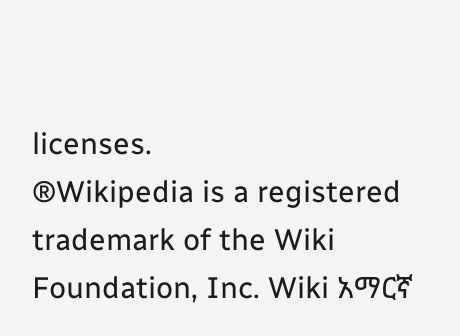licenses.
®Wikipedia is a registered trademark of the Wiki Foundation, Inc. Wiki አማርኛ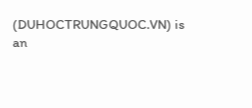(DUHOCTRUNGQUOC.VN) is an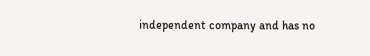independent company and has no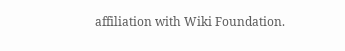affiliation with Wiki Foundation.